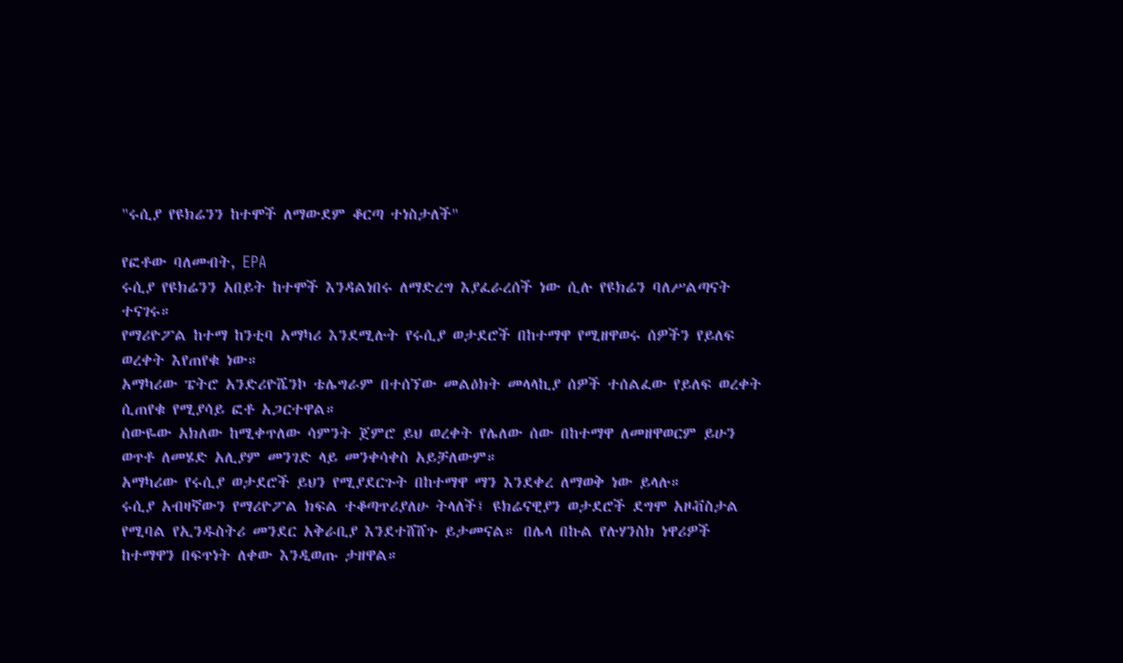"ሩሲያ የዩክሬንን ከተሞች ለማውደም ቆርጣ ተነስታለች"

የፎቶው ባለመብት, EPA
ሩሲያ የዩክሬንን አበይት ከተሞች እንዳልነበሩ ለማድረግ እያፈራረሰች ነው ሲሉ የዩክሬን ባለሥልጣናት ተናገሩ።
የማሪዮፖል ከተማ ከንቲባ አማካሪ እንደሚሉት የሩሲያ ወታደሮች በከተማዋ የሚዘዋወሩ ሰዎችን የይለፍ ወረቀት እየጠየቁ ነው።
አማካሪው ፔትሮ አንድሪዮሼንኮ ቴሌግራም በተሰኘው መልዕክት መላላኪያ ሰዎች ተሰልፈው የይለፍ ወረቀት ሲጠየቁ የሚያሳይ ፎቶ አጋርተዋል።
ሰውዬው አክለው ከሚቀጥለው ሳምንት ጀምሮ ይህ ወረቀት የሌለው ሰው በከተማዋ ለመዘዋወርም ይሁን ወጥቶ ለመሄድ አሊያም መንገድ ላይ መንቀሳቀስ አይቻለውም።
አማካሪው የሩሲያ ወታደሮች ይህን የሚያደርጉት በከተማዋ ማን እንደቀረ ለማወቅ ነው ይላሉ።
ሩሲያ አብዛኛውን የማሪዮፖል ክፍል ተቆጣጥሪያለሁ ትላለች፤ ዩክሬናዊያን ወታደሮች ደግሞ አዞቭስታል የሚባል የኢንዱስትሪ መንደር አቅራቢያ እንደተሸሸጉ ይታመናል። በሌላ በኩል የሉሃንስክ ነዋሪዎች ከተማዋን በፍጥነት ለቀው እንዲወጡ ታዘዋል።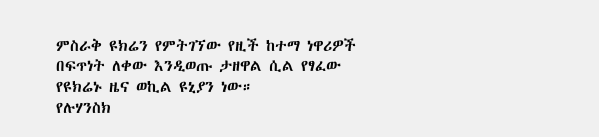ምስራቅ ዩክሬን የምትገኘው የዚች ከተማ ነዋሪዎች በፍጥነት ለቀው እንዲወጡ ታዘዋል ሲል የፃፈው የዩክሬኑ ዜና ወኪል ዩኒያን ነው።
የሉሃንስክ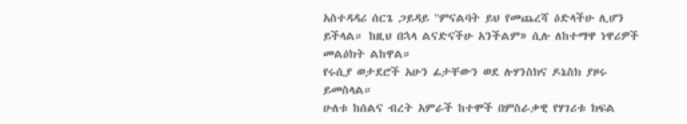አስተዳዳሪ ሰርጌ ጋይዳይ "ምናልባት ይህ የመጨረሻ ዕድላችሁ ሊሆን ይችላል። ከዚህ በኋላ ልናድናችሁ አንችልም» ሲሉ ለከተማዋ ነዋሪዎች መልዕክት ልከዋል።
የሩሲያ ወታደሮች አሁን ፊታቸውን ወደ ሉሃንስክና ዶኔስክ ያዞሩ ይመስላል።
ሁለቱ ከሰልና ብረት አምራች ከተሞች በምስራቃዊ የሃገሪቱ ክፍል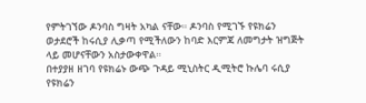የምትገኘው ዶንባስ ግዛት አካል ናቸው። ዶንባስ የሚገኙ የዩክሬን ወታደሮች ከሩሲያ ሊቃጣ የሚችለውን ከባድ እርምጃ ለመግታት ዝግጅት ላይ መሆናቸውን አስታውቀዋል።
በተያያዘ ዘገባ የዩክሬኑ ውጭ ጉዳይ ሚኒስትር ዲሚትሮ ኩሌባ ሩሲያ የዩክሬን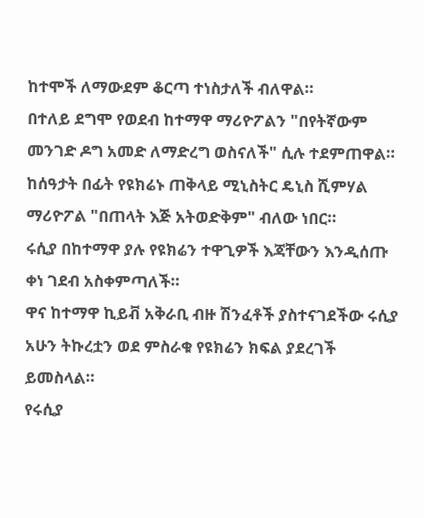ከተሞች ለማውደም ቆርጣ ተነስታለች ብለዋል።
በተለይ ደግሞ የወደብ ከተማዋ ማሪዮፖልን "በየትኛውም መንገድ ዶግ አመድ ለማድረግ ወስናለች" ሲሉ ተደምጠዋል።
ከሰዓታት በፊት የዩክሬኑ ጠቅላይ ሚኒስትር ዴኒስ ሺምሃል ማሪዮፖል "በጠላት እጅ አትወድቅም" ብለው ነበር።
ሩሲያ በከተማዋ ያሉ የዩክሬን ተዋጊዎች እጃቸውን እንዲሰጡ ቀነ ገደብ አስቀምጣለች።
ዋና ከተማዋ ኪይቭ አቅራቢ ብዙ ሽንፈቶች ያስተናገደችው ሩሲያ አሁን ትኩረቷን ወደ ምስራቁ የዩክሬን ክፍል ያደረገች ይመስላል።
የሩሲያ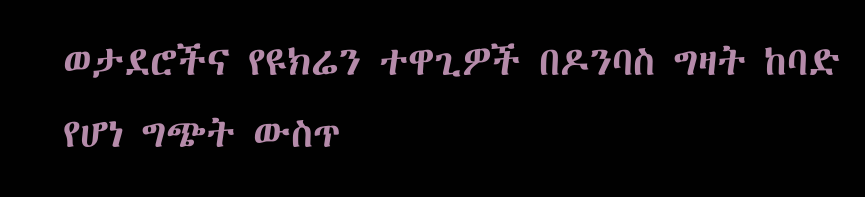ወታደሮችና የዩክሬን ተዋጊዎች በዶንባስ ግዛት ከባድ የሆነ ግጭት ውስጥ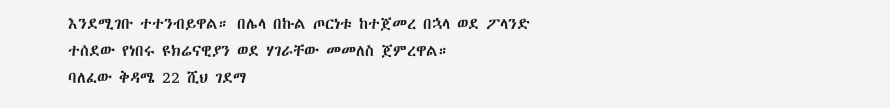እንደሚገቡ ተተንብይዋል። በሌላ በኩል ጦርነቱ ከተጀመረ በኋላ ወደ ፖላንድ ተሰደው የነበሩ ዩክሬናዊያን ወደ ሃገራቸው መመለስ ጀምረዋል።
ባለፈው ቅዳሜ 22 ሺህ ገደማ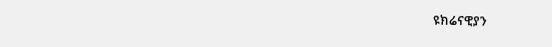ዩክሬናዊያን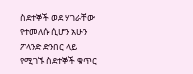ስደተኞች ወደ ሃገራቸው የተመለሱ ሲሆን አሁን ፖላንድ ድንበር ላይ የሚገኙ ስደተኞች ቁጥር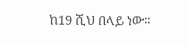ከ19 ሺህ በላይ ነው።